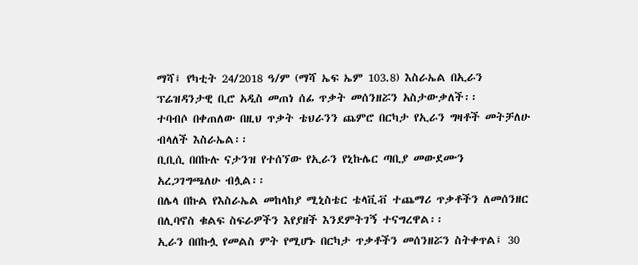ማሻ፤ የካቲት 24/2018 ዓ/ም (ማሻ ኤፍ ኤም 103.8) እስራኤል በኢራን ፕሬዝዳንታዊ ቢሮ አዲስ መጠነ ሰፊ ጥቃት መሰንዘሯን አስታውቃለች፡፡
ተባብሶ በቀጠለው በዚህ ጥቃት ቴህራንን ጨምሮ በርካታ የኢራን ግዛቶች መትቻለሁ ብላለች እስራኤል፡፡
ቢቢሲ በበኩሉ ናታንዝ የተሰኘው የኢራን የኒኩሌር ጣቢያ መውደሙን አረጋገግጫለሁ ብሏል፡፡
በሌላ በኩል የእስራኤል መከላከያ ሚኒስቴር ቴላቪቭ ተጨማሪ ጥቃቶችን ለመሰንዘር በሊባኖስ ቁልፍ ስፍራዎችን እየያዘች እንደምትገኝ ተናግረዋል፡፡
ኢራን በበኩሏ የመልስ ምት የሚሆኑ በርካታ ጥቃቶችን መሰንዘሯን ስትቀጥል፤ 30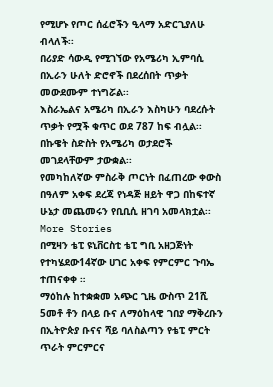የሚሆኑ የጦር ሰፈሮችን ዒላማ አድርጊያለሁ ብላለች፡፡
በሪያድ ሳውዲ የሚገኘው የአሜሪካ ኢምባሲ በኢራን ሁለት ድሮኖች በደረሰበት ጥቃት መውደሙም ተነግሯል፡፡
እስራኤልና አሜሪካ በኢራን እስካሁን ባደረሱት ጥቃት የሟች ቁጥር ወደ 787 ከፍ ብሏል፡፡
በኩዌት ስድስት የአሜሪካ ወታደሮች መገደላቸውም ታውቋል፡፡
የመካከለኛው ምስራቅ ጦርነት በፈጠረው ቀውስ በዓለም አቀፍ ደረጃ የነዳጅ ዘይት ዋጋ በከፍተኛ ሁኔታ መጨመሩን የቢቢሲ ዘገባ አመላክቷል፡፡
More Stories
በሚዛን ቴፒ ዩኒቨርስቲ ቴፒ ግቢ አዘጋጅነት የተካሄደው14ኛው ሀገር አቀፍ የምርምር ጉባኤ ተጠናቀቀ ።
ማዕከሉ ከተቋቋመ አጭር ጊዜ ውስጥ 21ሺ 5መቶ ቶን በላይ ቡና ለማዕከላዊ ገበያ ማቅረቡን በኢትዮጵያ ቡናና ሻይ ባለስልጣን የቴፒ ምርት ጥራት ምርምርና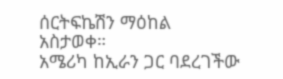ሰርትፍኬሽን ማዕከል አስታወቀ።
አሜሪካ ከኢራን ጋር ባደረገችው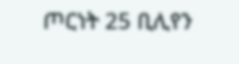ጦርነት 25 ቢሊየን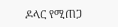ዶላር የሚጠጋ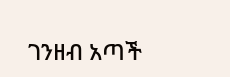ገንዘብ አጣች